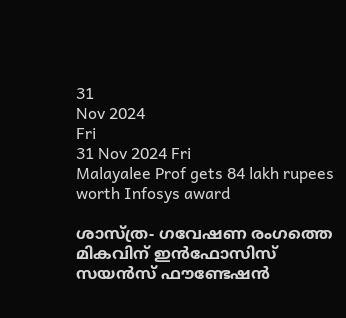31
Nov 2024
Fri
31 Nov 2024 Fri
Malayalee Prof gets 84 lakh rupees worth Infosys award

ശാസ്ത്ര- ഗവേഷണ രംഗത്തെ മികവിന് ഇന്‍ഫോസിസ് സയന്‍സ് ഫൗണ്ടേഷൻ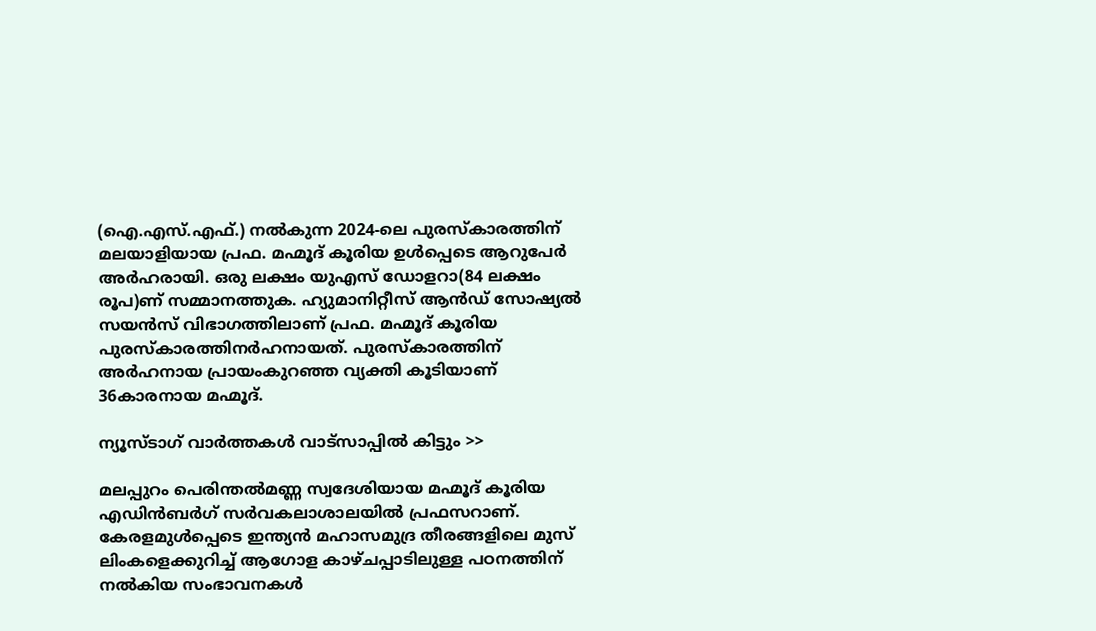(ഐ.എസ്.എഫ്.) നൽകുന്ന 2024-ലെ പുരസ്‌കാരത്തിന് മലയാളിയായ പ്രഫ. മഹ്മൂദ് കൂരിയ ഉള്‍പ്പെടെ ആറുപേര്‍ അർഹരായി. ഒരു ലക്ഷം യുഎസ് ഡോളറാ(84 ലക്ഷം രൂപ)ണ് സമ്മാനത്തുക. ഹ്യുമാനിറ്റീസ് ആന്‍ഡ് സോഷ്യല്‍ സയന്‍സ് വിഭാഗത്തിലാണ് പ്രഫ. മഹ്മൂദ് കൂരിയ പുരസ്‌കാരത്തിനര്‍ഹനായത്. പുരസ്കാരത്തിന് അർഹനായ പ്രായംകുറഞ്ഞ വ്യക്തി കൂടിയാണ് 36കാരനായ മഹ്മൂദ്.

ന്യൂസ്ടാഗ് വാര്‍ത്തകള്‍ വാട്‌സാപ്പില്‍ കിട്ടും >>

മലപ്പുറം പെരിന്തല്‍മണ്ണ സ്വദേശിയായ മഹ്മൂദ് കൂരിയ എഡിന്‍ബര്‍ഗ് സര്‍വകലാശാലയില്‍ പ്രഫസറാണ്. കേരളമുള്‍പ്പെടെ ഇന്ത്യന്‍ മഹാസമുദ്ര തീരങ്ങളിലെ മുസ് ലിംകളെക്കുറിച്ച് ആഗോള കാഴ്ചപ്പാടിലുള്ള പഠനത്തിന് നല്‍കിയ സംഭാവനകള്‍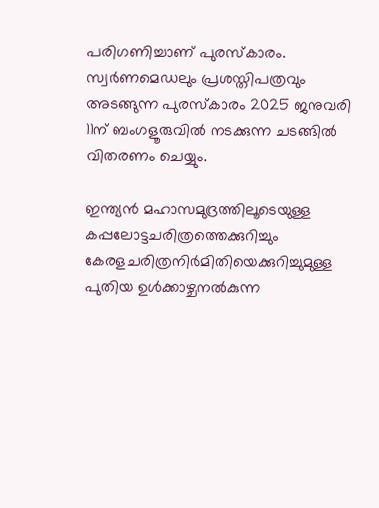പരിഗണിച്ചാണ് പുരസ്‌കാരം. സ്വര്‍ണമെഡലും പ്രശസ്തിപത്രവും അടങ്ങുന്ന പുരസ്‌കാരം 2025 ജനുവരി 11ന് ബംഗളൂരുവില്‍ നടക്കുന്ന ചടങ്ങില്‍ വിതരണം ചെയ്യും.

ഇന്ത്യന്‍ മഹാസമുദ്രത്തിലൂടെയുള്ള കപ്പലോട്ടചരിത്രത്തെക്കുറിച്ചും കേരളചരിത്രനിര്‍മിതിയെക്കുറിച്ചുമുള്ള പുതിയ ഉള്‍ക്കാഴ്ചനല്‍കുന്ന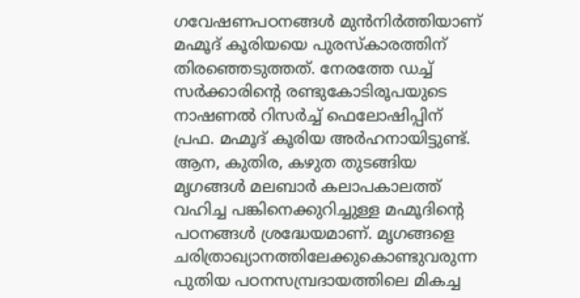ഗവേഷണപഠനങ്ങള്‍ മുന്‍നിര്‍ത്തിയാണ് മഹ്മൂദ് കൂരിയയെ പുരസ്‌കാരത്തിന് തിരഞ്ഞെടുത്തത്. നേരത്തേ ഡച്ച് സര്‍ക്കാരിന്റെ രണ്ടുകോടിരൂപയുടെ നാഷണല്‍ റിസര്‍ച്ച് ഫെലോഷിപ്പിന് പ്രഫ. മഹ്മൂദ് കൂരിയ അര്‍ഹനായിട്ടുണ്ട്. ആന, കുതിര, കഴുത തുടങ്ങിയ മൃഗങ്ങള്‍ മലബാര്‍ കലാപകാലത്ത് വഹിച്ച പങ്കിനെക്കുറിച്ചുള്ള മഹ്മൂദിന്റെ പഠനങ്ങള്‍ ശ്രദ്ധേയമാണ്. മൃഗങ്ങളെ ചരിത്രാഖ്യാനത്തിലേക്കുകൊണ്ടുവരുന്ന പുതിയ പഠനസമ്പ്രദായത്തിലെ മികച്ച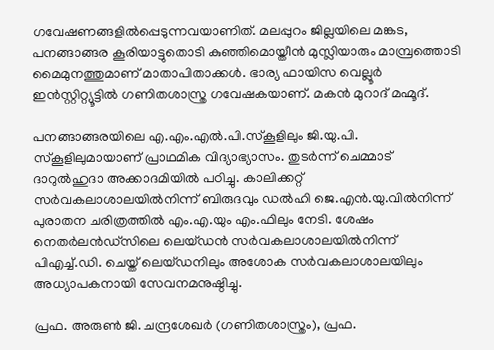ഗവേഷണങ്ങളില്‍പ്പെടുന്നവയാണിത്. മലപ്പുറം ജില്ലയിലെ മങ്കട, പനങ്ങാങ്ങര കൂരിയാട്ടുതൊടി കുഞ്ഞിമൊയ്തീന്‍ മുസ്ലിയാരും മാമ്പ്രത്തൊടി മൈമുനത്തുമാണ് മാതാപിതാക്കൾ. ഭാര്യ ഫായിസ വെല്ലൂര്‍ ഇന്‍സ്റ്റിറ്റ്യൂട്ടില്‍ ഗണിതശാസ്ത്ര ഗവേഷകയാണ്. മകന്‍ മുറാദ് മഹ്മൂദ്.

പനങ്ങാങ്ങരയിലെ എ.എം.എല്‍.പി.സ്‌കൂളിലും ജി.യു.പി. സ്‌കൂളിലുമായാണ് പ്രാഥമിക വിദ്യാഭ്യാസം. തുടര്‍ന്ന് ചെമ്മാട് ദാറുല്‍ഹുദാ അക്കാദമിയില്‍ പഠിച്ചു. കാലിക്കറ്റ് സര്‍വകലാശാലയില്‍നിന്ന് ബിരുദവും ഡല്‍ഹി ജെ.എന്‍.യു.വില്‍നിന്ന് പുരാതന ചരിത്രത്തില്‍ എം.എ.യും എം.ഫിലും നേടി. ശേഷം നെതര്‍ലന്‍ഡ്സിലെ ലെയ്ഡന്‍ സര്‍വകലാശാലയില്‍നിന്ന് പിഎച്ച്.ഡി. ചെയ്ത് ലെയ്ഡനിലും അശോക സര്‍വകലാശാലയിലും അധ്യാപകനായി സേവനമനുഷ്ഠിച്ചു.

പ്രഫ. അരുണ്‍ ജി. ചന്ദ്രശേഖര്‍ (ഗണിതശാസ്ത്രം), പ്രഫ.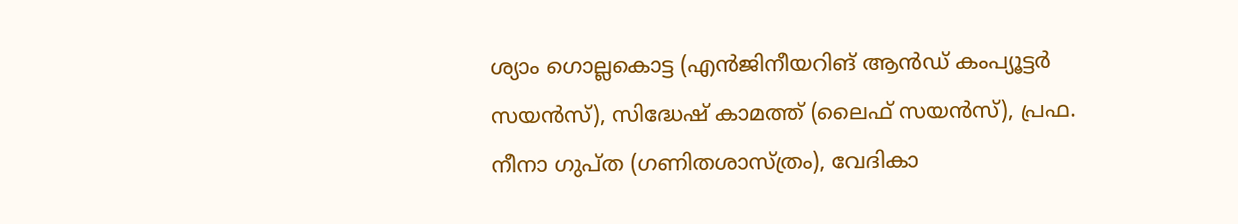ശ്യാം ഗൊല്ലകൊട്ട (എന്‍ജിനീയറിങ് ആന്‍ഡ് കംപ്യൂട്ടര്‍ സയന്‍സ്), സിദ്ധേഷ് കാമത്ത് (ലൈഫ് സയന്‍സ്), പ്രഫ. നീനാ ഗുപ്ത (ഗണിതശാസ്ത്രം), വേദികാ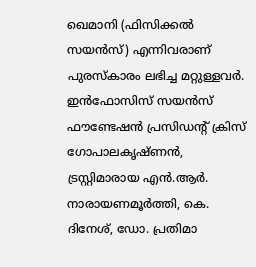ഖെമാനി (ഫിസിക്കല്‍ സയന്‍സ്) എന്നിവരാണ് പുരസ്‌കാരം ലഭിച്ച മറ്റുള്ളവര്‍. ഇന്‍ഫോസിസ് സയന്‍സ് ഫൗണ്ടേഷന്‍ പ്രസിഡന്റ് ക്രിസ് ഗോപാലകൃഷ്ണന്‍, ട്രസ്റ്റിമാരായ എന്‍.ആര്‍. നാരായണമൂര്‍ത്തി, കെ. ദിനേശ്, ഡോ. പ്രതിമാ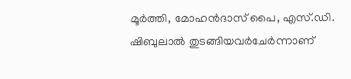മൂര്‍ത്തി, മോഹന്‍ദാസ് പൈ, എസ്.ഡി. ഷിബുലാല്‍ തുടങ്ങിയവര്‍ചേര്‍ന്നാണ്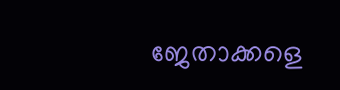ജേതാക്കളെ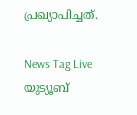പ്രഖ്യാപിച്ചത്.

News Tag Live യുട്യൂബ്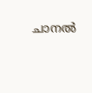ചാനല്‍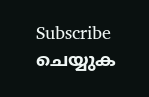Subscribe ചെയ്യുക